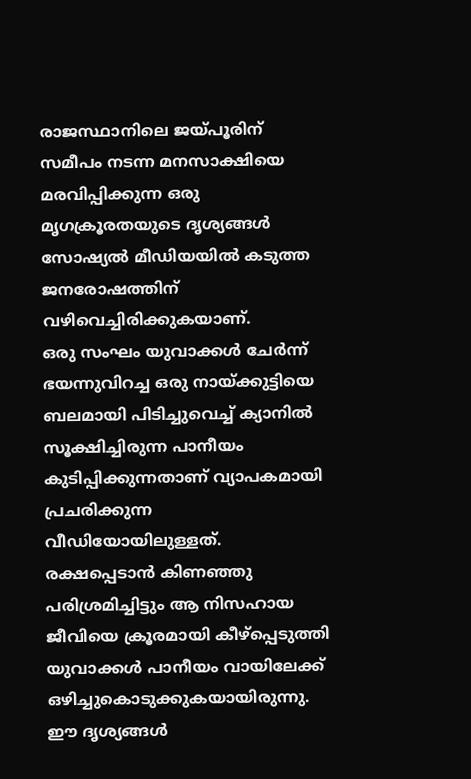രാജസ്ഥാനിലെ ജയ്പൂരിന് സമീപം നടന്ന മനസാക്ഷിയെ മരവിപ്പിക്കുന്ന ഒരു മൃഗക്രൂരതയുടെ ദൃശ്യങ്ങൾ സോഷ്യൽ മീഡിയയിൽ കടുത്ത ജനരോഷത്തിന് വഴിവെച്ചിരിക്കുകയാണ്.
ഒരു സംഘം യുവാക്കൾ ചേർന്ന് ഭയന്നുവിറച്ച ഒരു നായ്ക്കുട്ടിയെ ബലമായി പിടിച്ചുവെച്ച് ക്യാനിൽ സൂക്ഷിച്ചിരുന്ന പാനീയം കുടിപ്പിക്കുന്നതാണ് വ്യാപകമായി പ്രചരിക്കുന്ന വീഡിയോയിലുള്ളത്.
രക്ഷപ്പെടാൻ കിണഞ്ഞു പരിശ്രമിച്ചിട്ടും ആ നിസഹായ ജീവിയെ ക്രൂരമായി കീഴ്പ്പെടുത്തി യുവാക്കൾ പാനീയം വായിലേക്ക് ഒഴിച്ചുകൊടുക്കുകയായിരുന്നു.
ഈ ദൃശ്യങ്ങൾ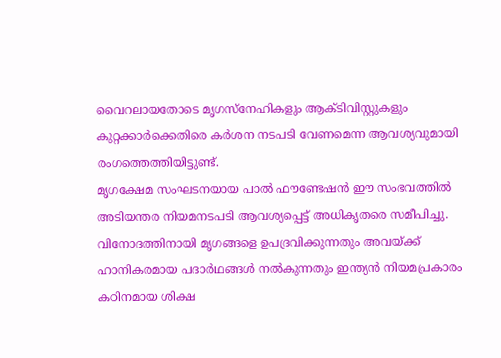വൈറലായതോടെ മൃഗസ്നേഹികളും ആക്ടിവിസ്റ്റുകളും കുറ്റക്കാർക്കെതിരെ കർശന നടപടി വേണമെന്ന ആവശ്യവുമായി രംഗത്തെത്തിയിട്ടുണ്ട്.
മൃഗക്ഷേമ സംഘടനയായ പാൽ ഫൗണ്ടേഷൻ ഈ സംഭവത്തിൽ അടിയന്തര നിയമനടപടി ആവശ്യപ്പെട്ട് അധികൃതരെ സമീപിച്ചു.
വിനോദത്തിനായി മൃഗങ്ങളെ ഉപദ്രവിക്കുന്നതും അവയ്ക്ക് ഹാനികരമായ പദാർഥങ്ങൾ നൽകുന്നതും ഇന്ത്യൻ നിയമപ്രകാരം കഠിനമായ ശിക്ഷ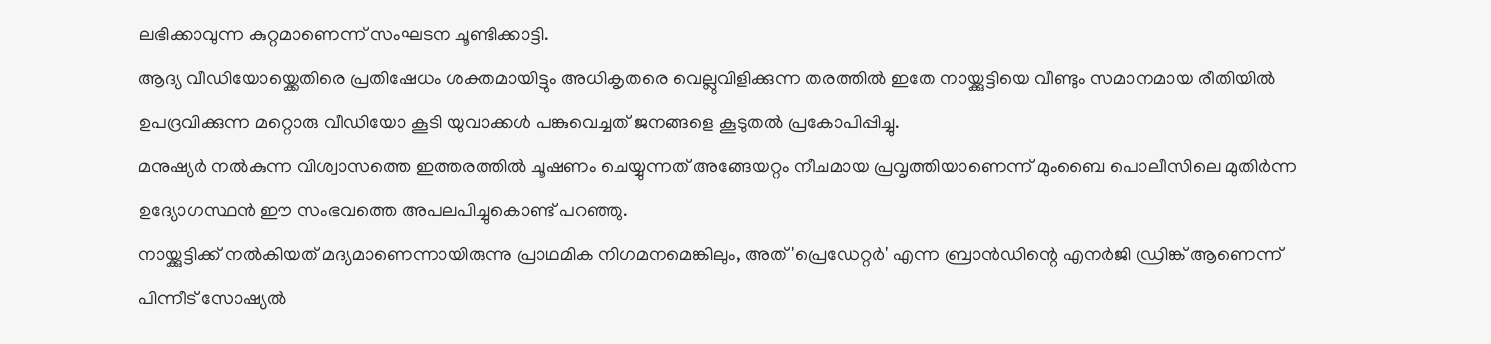ലഭിക്കാവുന്ന കുറ്റമാണെന്ന് സംഘടന ചൂണ്ടിക്കാട്ടി.
ആദ്യ വീഡിയോയ്ക്കെതിരെ പ്രതിഷേധം ശക്തമായിട്ടും അധികൃതരെ വെല്ലുവിളിക്കുന്ന തരത്തിൽ ഇതേ നായ്ക്കുട്ടിയെ വീണ്ടും സമാനമായ രീതിയിൽ ഉപദ്രവിക്കുന്ന മറ്റൊരു വീഡിയോ കൂടി യുവാക്കൾ പങ്കുവെച്ചത് ജനങ്ങളെ കൂടുതൽ പ്രകോപിപ്പിച്ചു.
മനുഷ്യർ നൽകുന്ന വിശ്വാസത്തെ ഇത്തരത്തിൽ ചൂഷണം ചെയ്യുന്നത് അങ്ങേയറ്റം നീചമായ പ്രവൃത്തിയാണെന്ന് മുംബൈ പൊലീസിലെ മുതിർന്ന ഉദ്യോഗസ്ഥൻ ഈ സംഭവത്തെ അപലപിച്ചുകൊണ്ട് പറഞ്ഞു.
നായ്ക്കുട്ടിക്ക് നൽകിയത് മദ്യമാണെന്നായിരുന്നു പ്രാഥമിക നിഗമനമെങ്കിലും, അത് 'പ്രെഡേറ്റർ' എന്ന ബ്രാൻഡിന്റെ എനർജി ഡ്രിങ്ക് ആണെന്ന് പിന്നീട് സോഷ്യൽ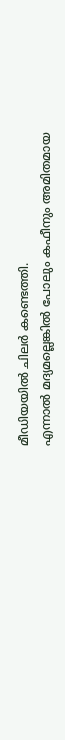മീഡിയയിൽ ചിലർ കണ്ടെത്തി.
എന്നാൽ മദ്യമല്ലെങ്കിൽ പോലും കഫീനും അമിതമായ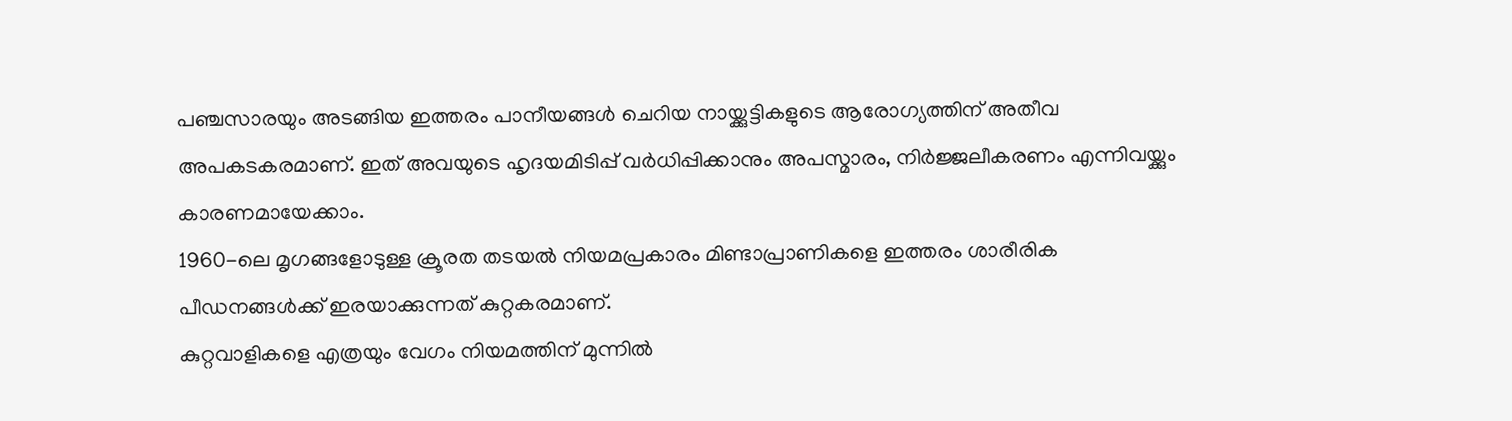പഞ്ചസാരയും അടങ്ങിയ ഇത്തരം പാനീയങ്ങൾ ചെറിയ നായ്ക്കുട്ടികളുടെ ആരോഗ്യത്തിന് അതീവ അപകടകരമാണ്. ഇത് അവയുടെ ഹൃദയമിടിപ്പ് വർധിപ്പിക്കാനും അപസ്മാരം, നിർജ്ജലീകരണം എന്നിവയ്ക്കും കാരണമായേക്കാം.
1960-ലെ മൃഗങ്ങളോടുള്ള ക്രൂരത തടയൽ നിയമപ്രകാരം മിണ്ടാപ്രാണികളെ ഇത്തരം ശാരീരിക പീഡനങ്ങൾക്ക് ഇരയാക്കുന്നത് കുറ്റകരമാണ്.
കുറ്റവാളികളെ എത്രയും വേഗം നിയമത്തിന് മുന്നിൽ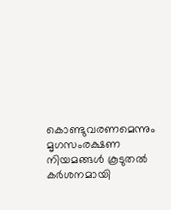കൊണ്ടുവരണമെന്നും മൃഗസംരക്ഷണ നിയമങ്ങൾ കൂടുതൽ കർശനമായി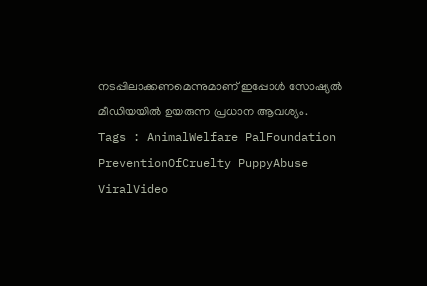നടപ്പിലാക്കണമെന്നുമാണ് ഇപ്പോൾ സോഷ്യൽ മീഡിയയിൽ ഉയരുന്ന പ്രധാന ആവശ്യം.
Tags : AnimalWelfare PalFoundation PreventionOfCruelty PuppyAbuse ViralVideo